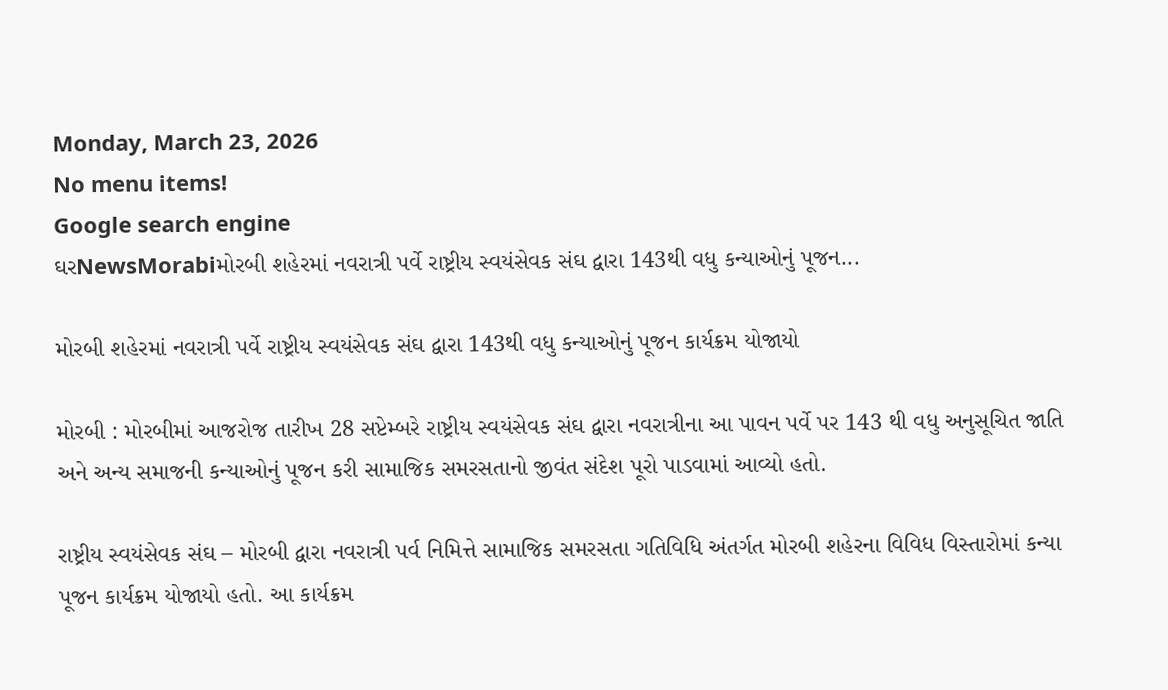Monday, March 23, 2026
No menu items!
Google search engine
ઘરNewsMorabiમોરબી શહેરમાં નવરાત્રી પર્વે રાષ્ટ્રીય સ્વયંસેવક સંઘ દ્વારા 143થી વધુ કન્યાઓનું પૂજન...

મોરબી શહેરમાં નવરાત્રી પર્વે રાષ્ટ્રીય સ્વયંસેવક સંઘ દ્વારા 143થી વધુ કન્યાઓનું પૂજન કાર્યક્રમ યોજાયો

મોરબી : મોરબીમાં આજરોજ તારીખ 28 સપ્ટેમ્બરે રાષ્ટ્રીય સ્વયંસેવક સંઘ દ્વારા નવરાત્રીના આ પાવન પર્વે પર 143 થી વધુ અનુસૂચિત જાતિ અને અન્ય સમાજની કન્યાઓનું પૂજન કરી સામાજિક સમરસતાનો જીવંત સંદેશ પૂરો પાડવામાં આવ્યો હતો.

રાષ્ટ્રીય સ્વયંસેવક સંઘ – મોરબી દ્વારા નવરાત્રી પર્વ નિમિત્તે સામાજિક સમરસતા ગતિવિધિ અંતર્ગત મોરબી શહેરના વિવિધ વિસ્તારોમાં કન્યા પૂજન કાર્યક્રમ યોજાયો હતો. આ કાર્યક્રમ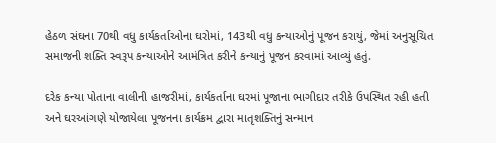હેઠળ સંઘના 70થી વધુ કાર્યકર્તાઓના ઘરોમાં, 143થી વધુ કન્યાઓનું પૂજન કરાયું, જેમાં અનુસૂચિત સમાજની શક્તિ સ્વરૂપ કન્યાઓને આમંત્રિત કરીને કન્યાનું પૂજન કરવામાં આવ્યું હતું.

દરેક કન્યા પોતાના વાલીની હાજરીમાં, કાર્યકર્તાના ઘરમાં પૂજાના ભાગીદાર તરીકે ઉપસ્થિત રહી હતી અને ઘરઆંગણે યોજાયેલા પૂજનના કાર્યક્રમ દ્વારા માતૃશક્તિનું સન્માન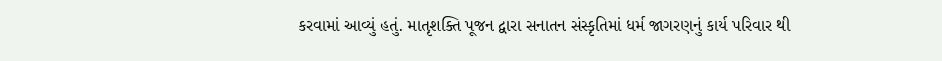કરવામાં આવ્યું હતું. માતૃશક્તિ પૂજન દ્વારા સનાતન સંસ્કૃતિમાં ધર્મ જાગરણનું કાર્ય પરિવાર થી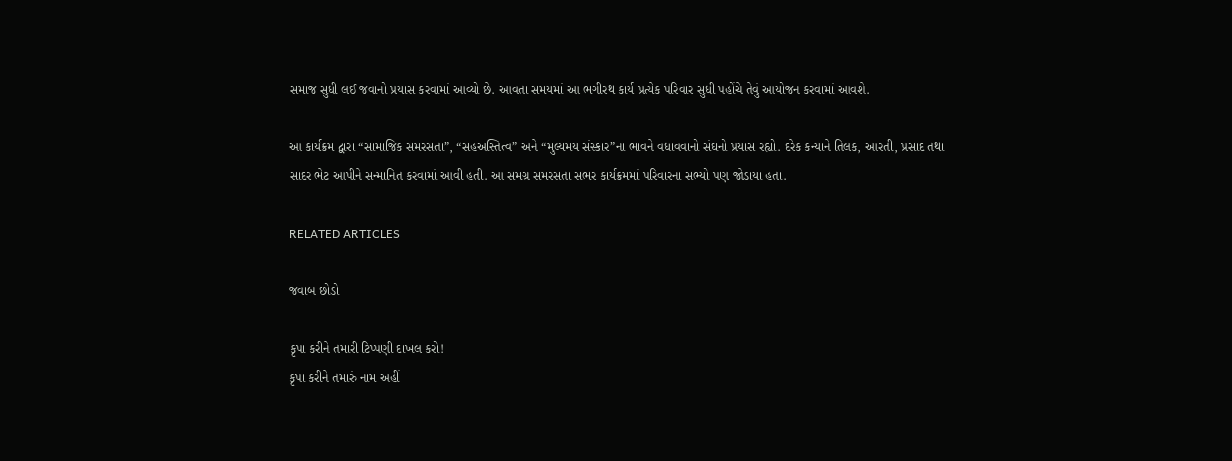સમાજ સુધી લઈ જવાનો પ્રયાસ કરવામાં આવ્યો છે. આવતા સમયમાં આ ભગીરથ કાર્ય પ્રત્યેક પરિવાર સુધી પહોંચે તેવું આયોજન કરવામાં આવશે.

આ કાર્યક્રમ દ્વારા “સામાજિક સમરસતા”, “સહઅસ્તિત્વ” અને “મુલ્યમય સંસ્કાર”ના ભાવને વધાવવાનો સંઘનો પ્રયાસ રહ્યો. દરેક કન્યાને તિલક, આરતી, પ્રસાદ તથા સાદર ભેટ આપીને સન્માનિત કરવામાં આવી હતી. આ સમગ્ર સમરસતા સભર કાર્યક્રમમાં પરિવારના સભ્યો પણ જોડાયા હતા.

RELATED ARTICLES

જવાબ છોડો

કૃપા કરીને તમારી ટિપ્પણી દાખલ કરો!
કૃપા કરીને તમારું નામ અહીં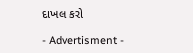દાખલ કરો

- Advertisment -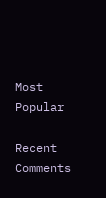Most Popular

Recent Comments